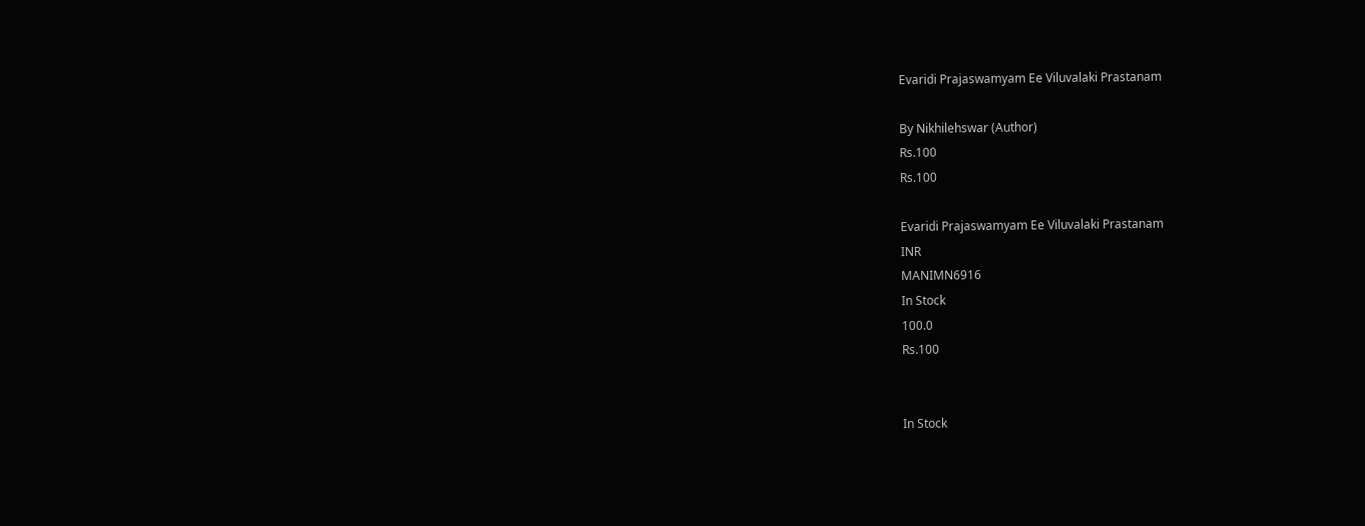Evaridi Prajaswamyam Ee Viluvalaki Prastanam

By Nikhilehswar (Author)
Rs.100
Rs.100

Evaridi Prajaswamyam Ee Viluvalaki Prastanam
INR
MANIMN6916
In Stock
100.0
Rs.100


In Stock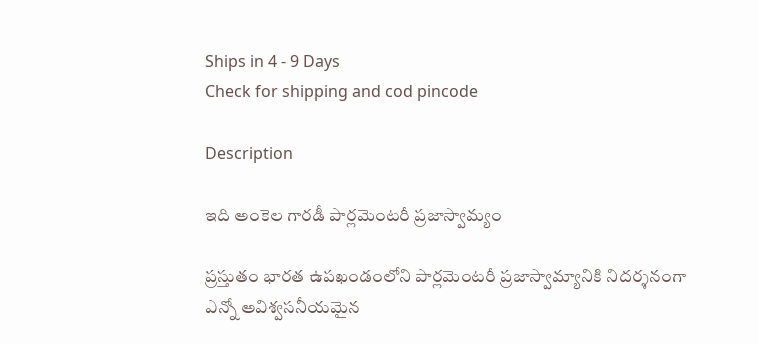Ships in 4 - 9 Days
Check for shipping and cod pincode

Description

ఇది అంకెల గారడీ పార్లమెంటరీ ప్రజాస్వామ్యం

ప్రస్తుతం భారత ఉపఖండంలోని పార్లమెంటరీ ప్రజాస్వామ్యానికి నిదర్శనంగా ఎన్నో అవిశ్వసనీయమైన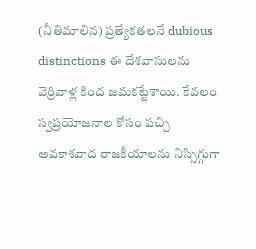(నీతిమాలిన) ప్రత్యేకతలనే dubious distinctions ఈ దేశవాసులను వెర్రివాళ్ల కింద జమకట్టేశాయి. కేవలం స్వప్రయోజనాల కోసం పచ్చి అవకాశవాద రాజకీయాలను నిస్సిగ్గుగా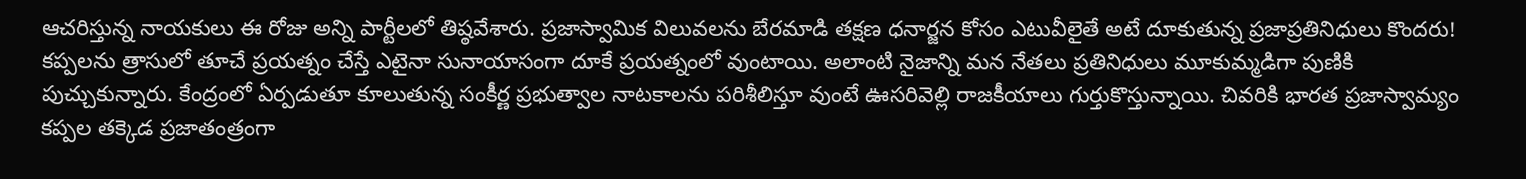ఆచరిస్తున్న నాయకులు ఈ రోజు అన్ని పార్టీలలో తిష్ఠవేశారు. ప్రజాస్వామిక విలువలను బేరమాడి తక్షణ ధనార్జన కోసం ఎటువీలైతే అటే దూకుతున్న ప్రజాప్రతినిధులు కొందరు! కప్పలను త్రాసులో తూచే ప్రయత్నం చేస్తే ఎటైనా సునాయాసంగా దూకే ప్రయత్నంలో వుంటాయి. అలాంటి నైజాన్ని మన నేతలు ప్రతినిధులు మూకుమ్మడిగా పుణికి పుచ్చుకున్నారు. కేంద్రంలో ఏర్పడుతూ కూలుతున్న సంకీర్ణ ప్రభుత్వాల నాటకాలను పరిశీలిస్తూ వుంటే ఊసరివెల్లి రాజకీయాలు గుర్తుకొస్తున్నాయి. చివరికి భారత ప్రజాస్వామ్యం కప్పల తక్కెడ ప్రజాతంత్రంగా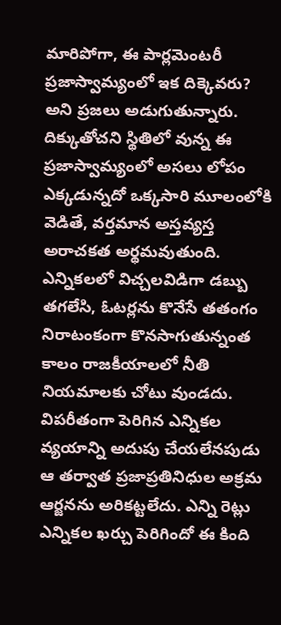మారిపోగా, ఈ పార్లమెంటరీ ప్రజాస్వామ్యంలో ఇక దిక్కెవరు? అని ప్రజలు అడుగుతున్నారు. దిక్కుతోచని స్థితిలో వున్న ఈ ప్రజాస్వామ్యంలో అసలు లోపం ఎక్కడున్నదో ఒక్కసారి మూలంలోకి వెడితే, వర్తమాన అస్తవ్యస్త అరాచకత అర్థమవుతుంది. ఎన్నికలలో విచ్చలవిడిగా డబ్బు తగలేసి, ఓటర్లను కొనేసే తతంగం నిరాటంకంగా కొనసాగుతున్నంత కాలం రాజకీయాలలో నీతి నియమాలకు చోటు వుండదు. విపరీతంగా పెరిగిన ఎన్నికల వ్యయాన్ని అదుపు చేయలేనపుడు ఆ తర్వాత ప్రజాప్రతినిధుల అక్రమ ఆర్జనను అరికట్టలేదు. ఎన్ని రెట్లు ఎన్నికల ఖర్చు పెరిగిందో ఈ కింది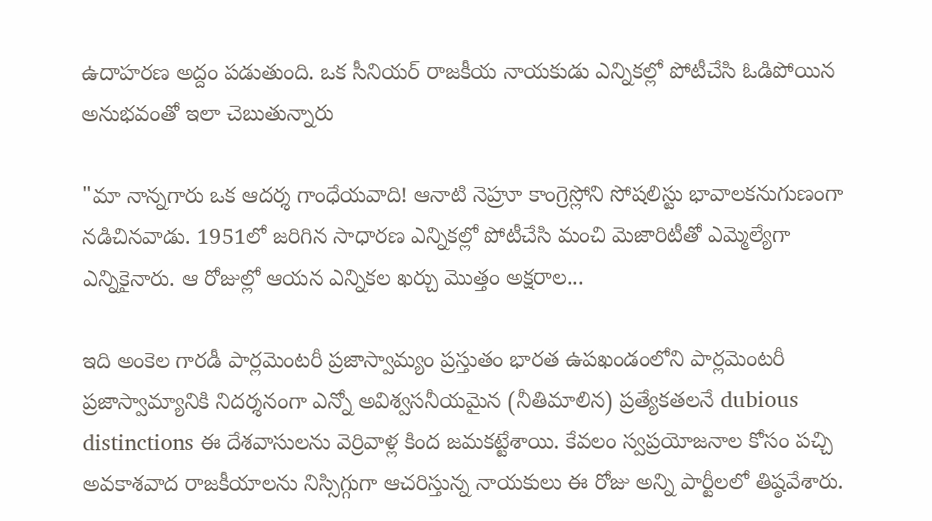ఉదాహరణ అద్దం పడుతుంది. ఒక సీనియర్ రాజకీయ నాయకుడు ఎన్నికల్లో పోటీచేసి ఓడిపోయిన అనుభవంతో ఇలా చెబుతున్నారు

"మా నాన్నగారు ఒక ఆదర్శ గాంధేయవాది! ఆనాటి నెహ్రూ కాంగ్రెస్లోని సోషలిస్టు భావాలకనుగుణంగా నడిచినవాడు. 1951లో జరిగిన సాధారణ ఎన్నికల్లో పోటీచేసి మంచి మెజారిటీతో ఎమ్మెల్యేగా ఎన్నికైనారు. ఆ రోజుల్లో ఆయన ఎన్నికల ఖర్చు మొత్తం అక్షరాల...

ఇది అంకెల గారడీ పార్లమెంటరీ ప్రజాస్వామ్యం ప్రస్తుతం భారత ఉపఖండంలోని పార్లమెంటరీ ప్రజాస్వామ్యానికి నిదర్శనంగా ఎన్నో అవిశ్వసనీయమైన (నీతిమాలిన) ప్రత్యేకతలనే dubious distinctions ఈ దేశవాసులను వెర్రివాళ్ల కింద జమకట్టేశాయి. కేవలం స్వప్రయోజనాల కోసం పచ్చి అవకాశవాద రాజకీయాలను నిస్సిగ్గుగా ఆచరిస్తున్న నాయకులు ఈ రోజు అన్ని పార్టీలలో తిష్ఠవేశారు.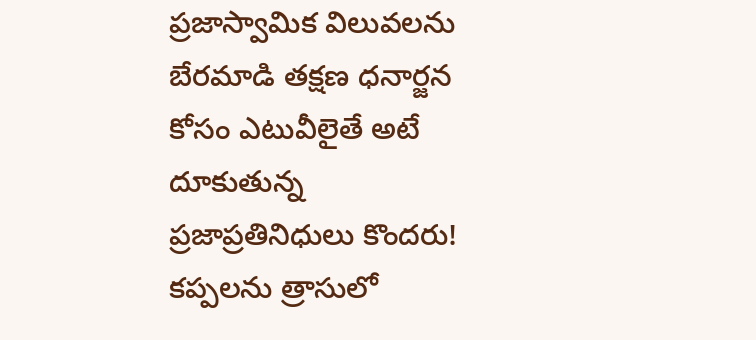ప్రజాస్వామిక విలువలను బేరమాడి తక్షణ ధనార్జన కోసం ఎటువీలైతే అటే దూకుతున్న ప్రజాప్రతినిధులు కొందరు! కప్పలను త్రాసులో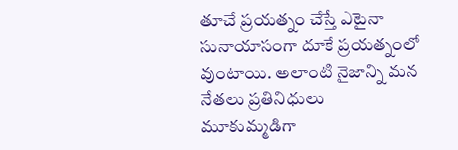తూచే ప్రయత్నం చేస్తే ఎటైనా సునాయాసంగా దూకే ప్రయత్నంలో వుంటాయి. అలాంటి నైజాన్ని మన నేతలు ప్రతినిధులు మూకుమ్మడిగా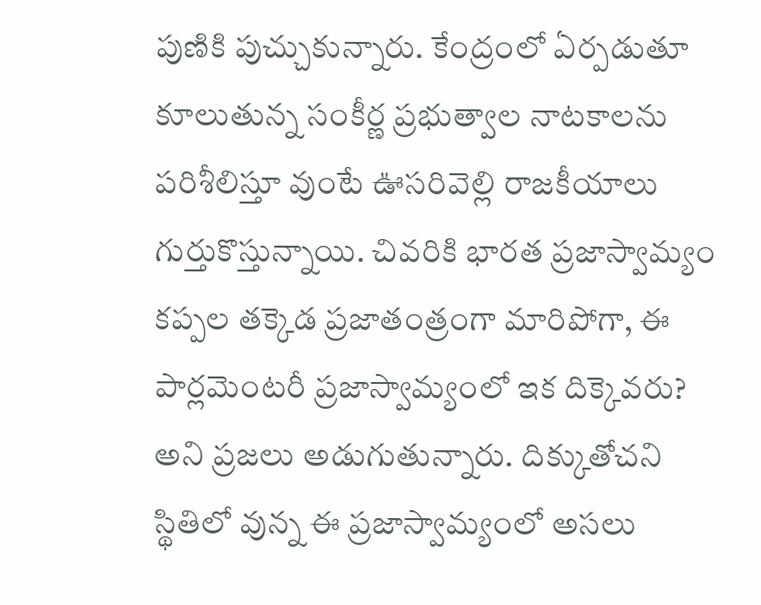పుణికి పుచ్చుకున్నారు. కేంద్రంలో ఏర్పడుతూ కూలుతున్న సంకీర్ణ ప్రభుత్వాల నాటకాలను పరిశీలిస్తూ వుంటే ఊసరివెల్లి రాజకీయాలు గుర్తుకొస్తున్నాయి. చివరికి భారత ప్రజాస్వామ్యం కప్పల తక్కెడ ప్రజాతంత్రంగా మారిపోగా, ఈ పార్లమెంటరీ ప్రజాస్వామ్యంలో ఇక దిక్కెవరు? అని ప్రజలు అడుగుతున్నారు. దిక్కుతోచని స్థితిలో వున్న ఈ ప్రజాస్వామ్యంలో అసలు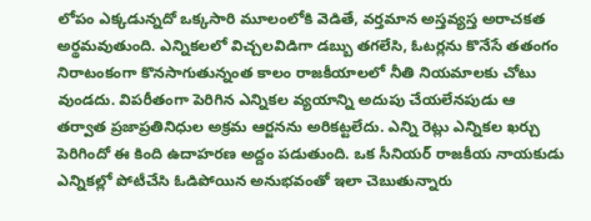లోపం ఎక్కడున్నదో ఒక్కసారి మూలంలోకి వెడితే, వర్తమాన అస్తవ్యస్త అరాచకత అర్థమవుతుంది. ఎన్నికలలో విచ్చలవిడిగా డబ్బు తగలేసి, ఓటర్లను కొనేసే తతంగం నిరాటంకంగా కొనసాగుతున్నంత కాలం రాజకీయాలలో నీతి నియమాలకు చోటు వుండదు. విపరీతంగా పెరిగిన ఎన్నికల వ్యయాన్ని అదుపు చేయలేనపుడు ఆ తర్వాత ప్రజాప్రతినిధుల అక్రమ ఆర్జనను అరికట్టలేదు. ఎన్ని రెట్లు ఎన్నికల ఖర్చు పెరిగిందో ఈ కింది ఉదాహరణ అద్దం పడుతుంది. ఒక సీనియర్ రాజకీయ నాయకుడు ఎన్నికల్లో పోటీచేసి ఓడిపోయిన అనుభవంతో ఇలా చెబుతున్నారు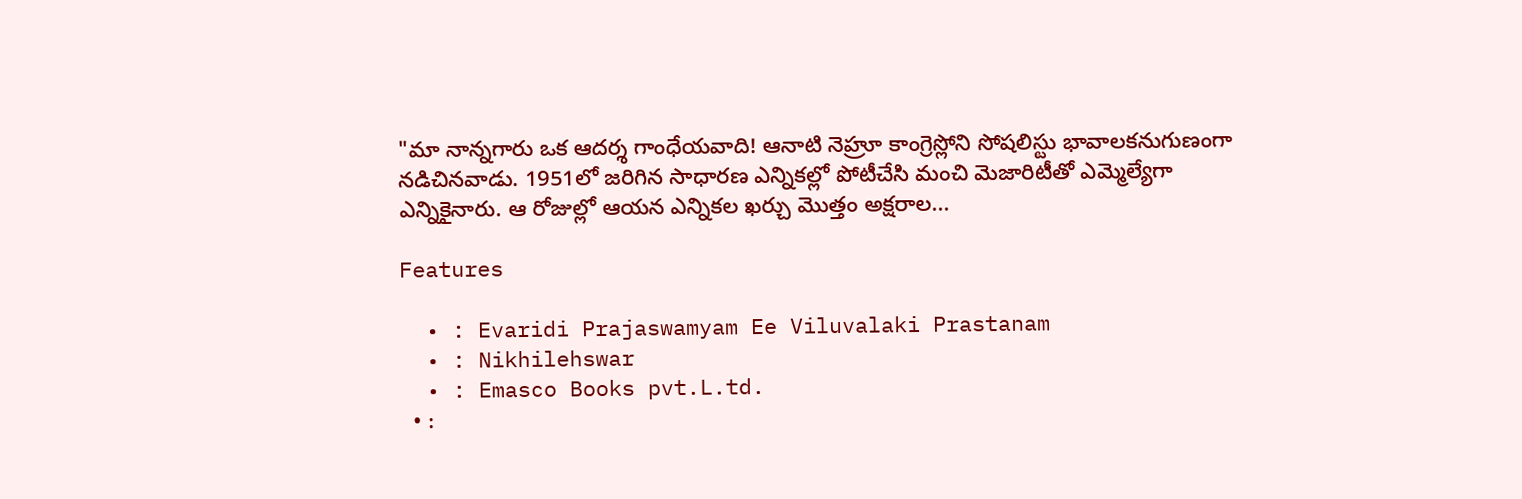"మా నాన్నగారు ఒక ఆదర్శ గాంధేయవాది! ఆనాటి నెహ్రూ కాంగ్రెస్లోని సోషలిస్టు భావాలకనుగుణంగా నడిచినవాడు. 1951లో జరిగిన సాధారణ ఎన్నికల్లో పోటీచేసి మంచి మెజారిటీతో ఎమ్మెల్యేగా ఎన్నికైనారు. ఆ రోజుల్లో ఆయన ఎన్నికల ఖర్చు మొత్తం అక్షరాల...

Features

  • : Evaridi Prajaswamyam Ee Viluvalaki Prastanam
  • : Nikhilehswar
  • : Emasco Books pvt.L.td.
  • :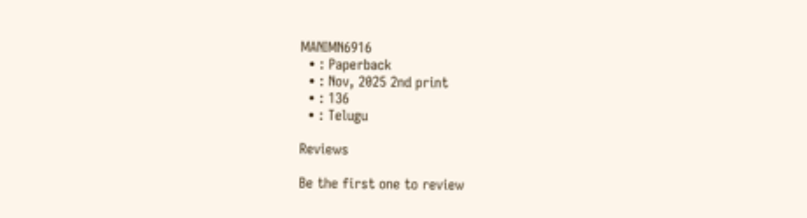MANIMN6916
  • : Paperback
  • : Nov, 2025 2nd print
  • : 136
  • : Telugu

Reviews

Be the first one to review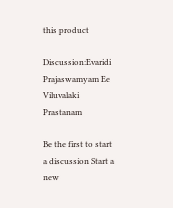this product

Discussion:Evaridi Prajaswamyam Ee Viluvalaki Prastanam

Be the first to start a discussion Start a new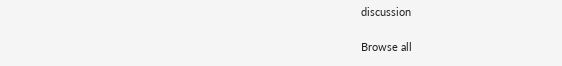discussion

Browse all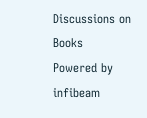Discussions on Books
Powered by infibeam